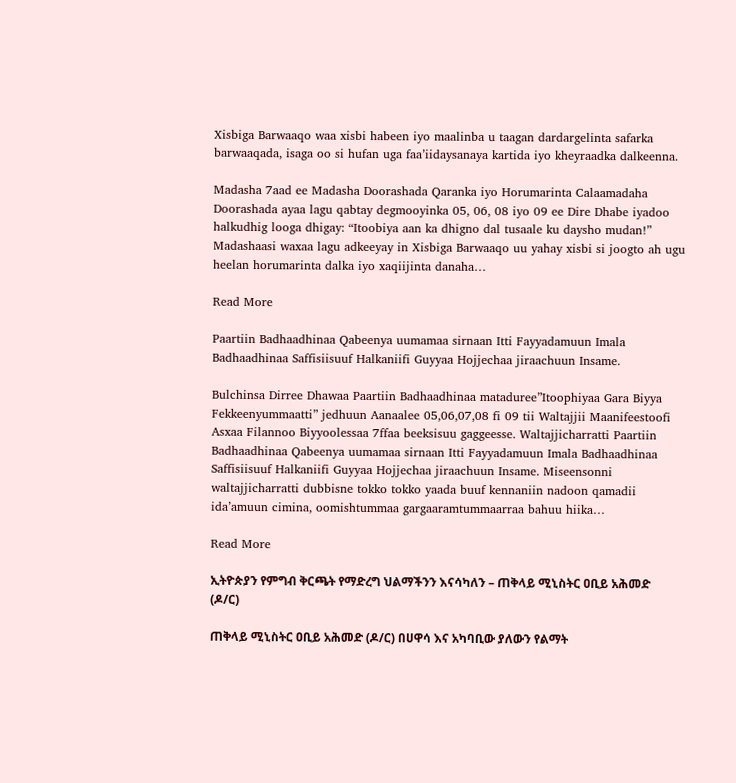Xisbiga Barwaaqo waa xisbi habeen iyo maalinba u taagan dardargelinta safarka barwaaqada, isaga oo si hufan uga faa’iidaysanaya kartida iyo kheyraadka dalkeenna.

Madasha 7aad ee Madasha Doorashada Qaranka iyo Horumarinta Calaamadaha Doorashada ayaa lagu qabtay degmooyinka 05, 06, 08 iyo 09 ee Dire Dhabe iyadoo halkudhig looga dhigay: “Itoobiya aan ka dhigno dal tusaale ku daysho mudan!” Madashaasi waxaa lagu adkeeyay in Xisbiga Barwaaqo uu yahay xisbi si joogto ah ugu heelan horumarinta dalka iyo xaqiijinta danaha…

Read More

Paartiin Badhaadhinaa Qabeenya uumamaa sirnaan Itti Fayyadamuun Imala Badhaadhinaa Saffisiisuuf Halkaniifi Guyyaa Hojjechaa jiraachuun Insame.

Bulchinsa Dirree Dhawaa Paartiin Badhaadhinaa mataduree”Itoophiyaa Gara Biyya Fekkeenyummaatti” jedhuun Aanaalee 05,06,07,08 fi 09 tii Waltajjii Maanifeestoofi Asxaa Filannoo Biyyoolessaa 7ffaa beeksisuu gaggeesse. Waltajjicharratti Paartiin Badhaadhinaa Qabeenya uumamaa sirnaan Itti Fayyadamuun Imala Badhaadhinaa Saffisiisuuf Halkaniifi Guyyaa Hojjechaa jiraachuun Insame. Miseensonni waltajjicharratti dubbisne tokko tokko yaada buuf kennaniin nadoon qamadii ida’amuun cimina, oomishtummaa gargaaramtummaarraa bahuu hiika…

Read More

ኢትዮጵያን የምግብ ቅርጫት የማድረግ ህልማችንን እናሳካለን – ጠቅላይ ሚኒስትር ዐቢይ አሕመድ (ዶ/ር)

ጠቅላይ ሚኒስትር ዐቢይ አሕመድ (ዶ/ር) በሀዋሳ እና አካባቢው ያለውን የልማት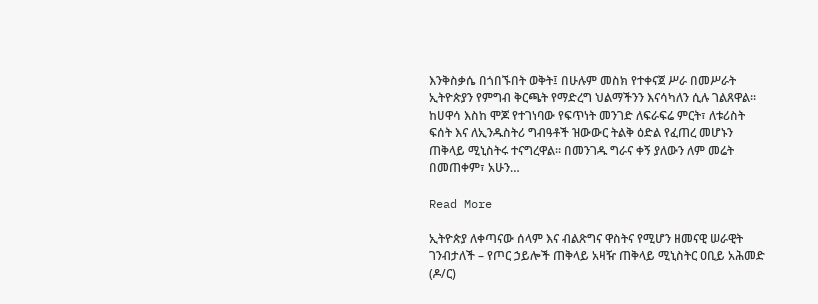እንቅስቃሴ በጎበኙበት ወቅት፤ በሁሉም መስክ የተቀናጀ ሥራ በመሥራት ኢትዮጵያን የምግብ ቅርጫት የማድረግ ህልማችንን እናሳካለን ሲሉ ገልጸዋል። ከሀዋሳ እስከ ሞጆ የተገነባው የፍጥነት መንገድ ለፍራፍሬ ምርት፣ ለቱሪስት ፍሰት እና ለኢንዱስትሪ ግብዓቶች ዝውውር ትልቅ ዕድል የፈጠረ መሆኑን ጠቅላይ ሚኒስትሩ ተናግረዋል። በመንገዱ ግራና ቀኝ ያለውን ለም መሬት በመጠቀም፣ አሁን…

Read More

ኢትዮጵያ ለቀጣናው ሰላም እና ብልጽግና ዋስትና የሚሆን ዘመናዊ ሠራዊት ገንብታለች – የጦር ኃይሎች ጠቅላይ አዛዥ ጠቅላይ ሚኒስትር ዐቢይ አሕመድ (ዶ/ር)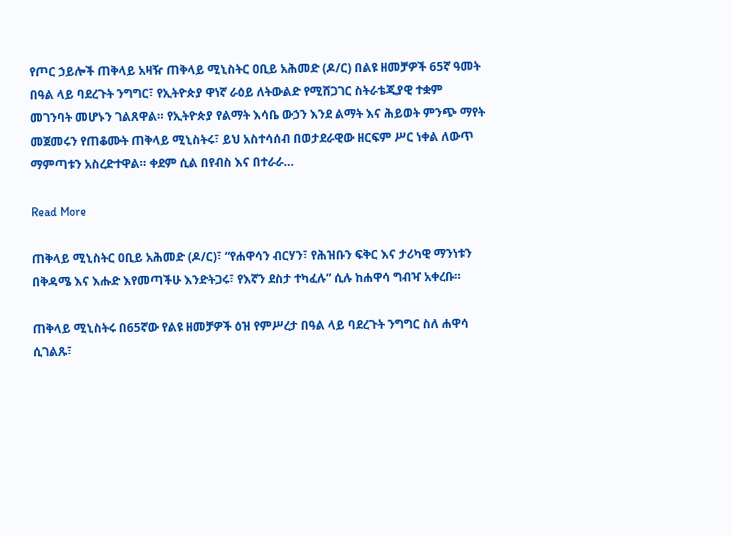የጦር ኃይሎች ጠቅላይ አዛዥ ጠቅላይ ሚኒስትር ዐቢይ አሕመድ (ዶ/ር) በልዩ ዘመቻዎች 65ኛ ዓመት በዓል ላይ ባደረጉት ንግግር፣ የኢትዮጵያ ዋነኛ ራዕይ ለትውልድ የሚሸጋገር ስትራቴጂያዊ ተቋም መገንባት መሆኑን ገልጸዋል። የኢትዮጵያ የልማት እሳቤ ውኃን እንደ ልማት እና ሕይወት ምንጭ ማየት መጀመሩን የጠቆሙት ጠቅላይ ሚኒስትሩ፣ ይህ አስተሳሰብ በወታደራዊው ዘርፍም ሥር ነቀል ለውጥ ማምጣቱን አስረድተዋል። ቀደም ሲል በየብስ እና በተራራ…

Read More

ጠቅላይ ሚኒስትር ዐቢይ አሕመድ (ዶ/ር)፣ “የሐዋሳን ብርሃን፣ የሕዝቡን ፍቅር እና ታሪካዊ ማንነቱን በቅዳሜ እና እሑድ እየመጣችሁ እንድትጋሩ፣ የእኛን ደስታ ተካፈሉ” ሲሉ ከሐዋሳ ግብዣ አቀረቡ።

ጠቅላይ ሚኒስትሩ በ65ኛው የልዩ ዘመቻዎች ዕዝ የምሥረታ በዓል ላይ ባደረጉት ንግግር ስለ ሐዋሳ ሲገልጹ፣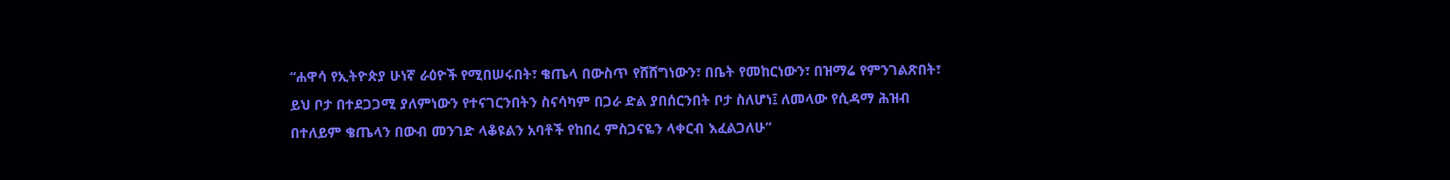“ሐዋሳ የኢትዮጵያ ሁነኛ ራዕዮች የሚበሠሩበት፣ ቄጤላ በውስጥ የሸሸግነውን፣ በቤት የመከርነውን፣ በዝማሬ የምንገልጽበት፣ ይህ ቦታ በተደጋጋሚ ያለምነውን የተናገርንበትን ስናሳካም በጋራ ድል ያበሰርንበት ቦታ ስለሆነ፤ ለመላው የሲዳማ ሕዝብ በተለይም ቄጤላን በውብ መንገድ ላቆዩልን አባቶች የከበረ ምስጋናዬን ላቀርብ እፈልጋለሁ”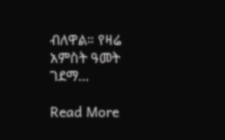ብለዋል። የዛሬ አምስት ዓመት ገደማ…

Read More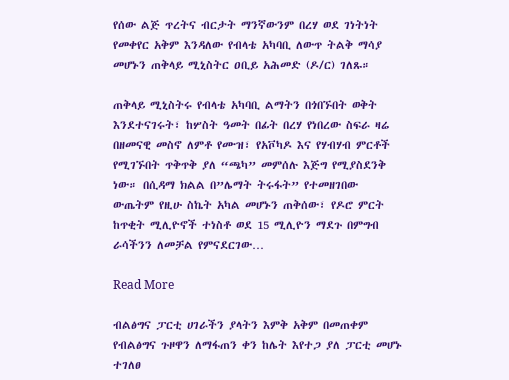የሰው ልጅ ጥረትና ብርታት ማንኛውንም በረሃ ወደ ገነትነት የመቀየር አቅም እንዳለው የብላቴ አካባቢ ለውጥ ትልቅ ማሳያ መሆኑን ጠቅላይ ሚኒስትር ዐቢይ አሕመድ (ዶ/ር) ገለጹ።

ጠቅላይ ሚኒስትሩ የብላቴ አካባቢ ልማትን በጎበኙበት ወቅት እንደተናገሩት፣ ከሦስት ዓመት በፊት በረሃ የነበረው ስፍራ ዛሬ በዘመናዊ መስኖ ለምቶ የሙዝ፣ የአቮካዶ እና የሃብሃብ ምርቶች የሚገኙበት ጥቅጥቅ ያለ “ጫካ” መምሰሉ እጅግ የሚያስደንቅ ነው። በሲዳማ ክልል በ”ሌማት ትሩፋት” የተመዘገበው ውጤትም የዚሁ ስኬት አካል መሆኑን ጠቅሰው፣ የዶሮ ምርት ከጥቂት ሚሊዮኖች ተነስቶ ወደ 15 ሚሊዮን ማደጉ በምግብ ራሳችንን ለመቻል የምናደርገው…

Read More

ብልፅግና ፓርቲ ሀገራችን ያላትን እምቅ አቅም በመጠቀም የብልፅግና ጉዞዋን ለማፋጠን ቀን ከሌት እየተጋ ያለ ፓርቲ መሆኑ ተገለፀ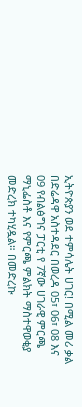ኢትዮጵያን ወደ ተምሳሌት ሀገር! በሚል መሪ ቃል በድሬዳዋ አስተዳደር በወረዳ 05፣ 06፣ 08 እና 09 የብልፅግና ፓርቲ የ 7ኛው ሀገራዊ ምርጫ ማኒፌስቶ እና የምርጫ ምልክት ማስተዋወቂያ መድረክ ተካሂዷል። በመድረኩ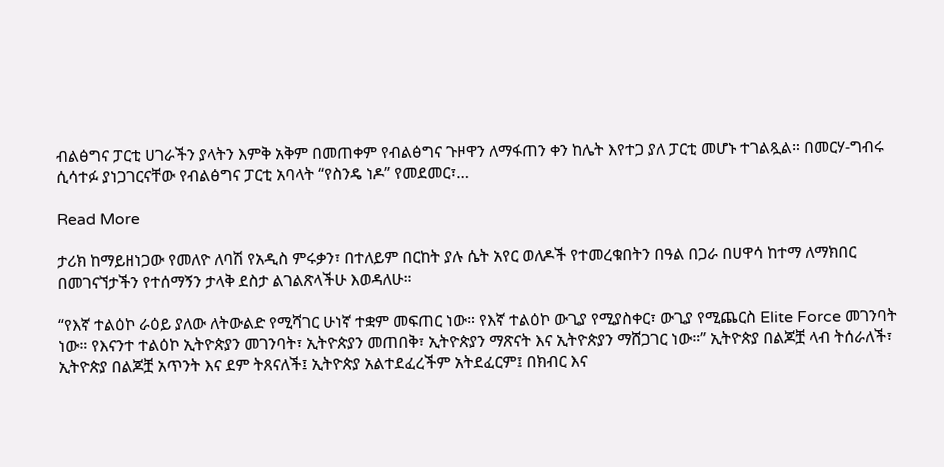ብልፅግና ፓርቲ ሀገራችን ያላትን እምቅ አቅም በመጠቀም የብልፅግና ጉዞዋን ለማፋጠን ቀን ከሌት እየተጋ ያለ ፓርቲ መሆኑ ተገልጿል። በመርሃ-ግብሩ ሲሳተፉ ያነጋገርናቸው የብልፅግና ፓርቲ አባላት “የስንዴ ነዶ” የመደመር፣…

Read More

ታሪክ ከማይዘነጋው የመለዮ ለባሽ የአዲስ ምሩቃን፣ በተለይም በርከት ያሉ ሴት አየር ወለዶች የተመረቁበትን በዓል በጋራ በሀዋሳ ከተማ ለማክበር በመገናኘታችን የተሰማኝን ታላቅ ደስታ ልገልጽላችሁ እወዳለሁ።

“የእኛ ተልዕኮ ራዕይ ያለው ለትውልድ የሚሻገር ሁነኛ ተቋም መፍጠር ነው። የእኛ ተልዕኮ ውጊያ የሚያስቀር፣ ውጊያ የሚጨርስ Elite Force መገንባት ነው። የእናንተ ተልዕኮ ኢትዮጵያን መገንባት፣ ኢትዮጵያን መጠበቅ፣ ኢትዮጵያን ማጽናት እና ኢትዮጵያን ማሸጋገር ነው።” ኢትዮጵያ በልጆቿ ላብ ትሰራለች፣ ኢትዮጵያ በልጆቿ አጥንት እና ደም ትጸናለች፤ ኢትዮጵያ አልተደፈረችም አትደፈርም፤ በክብር እና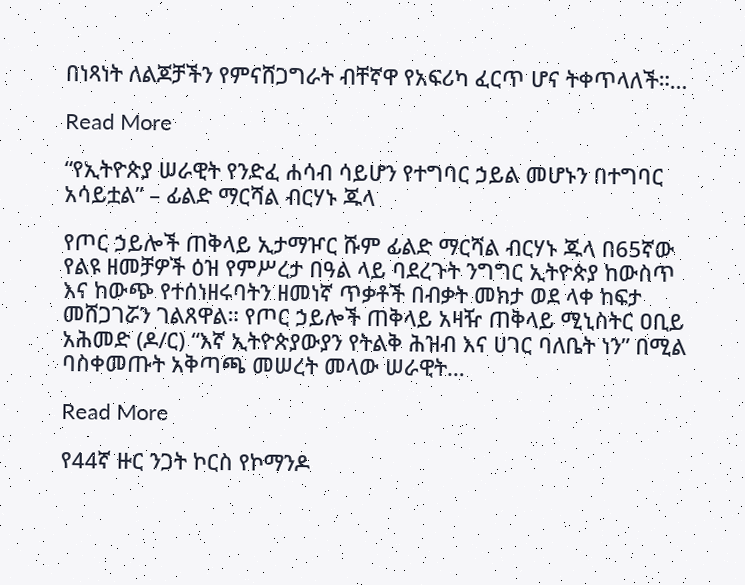በነጻነት ለልጆቻችን የምናሸጋግራት ብቸኛዋ የአፍሪካ ፈርጥ ሆና ትቀጥላለች።…

Read More

“የኢትዮጵያ ሠራዊት የንድፈ ሐሳብ ሳይሆን የተግባር ኃይል መሆኑን በተግባር አሳይቷል” – ፊልድ ማርሻል ብርሃኑ ጁላ

የጦር ኃይሎች ጠቅላይ ኢታማዦር ሹም ፊልድ ማርሻል ብርሃኑ ጁላ በ65ኛው የልዩ ዘመቻዎች ዕዝ የምሥረታ በዓል ላይ ባደረጉት ንግግር ኢትዮጵያ ከውስጥ እና ከውጭ የተሰነዘሩባትን ዘመነኛ ጥቃቶች በብቃት መክታ ወደ ላቀ ከፍታ መሸጋገሯን ገልጸዋል። የጦር ኃይሎች ጠቅላይ አዛዥ ጠቅላይ ሚኒስትር ዐቢይ አሕመድ (ዶ/ር) “እኛ ኢትዮጵያውያን የትልቅ ሕዝብ እና ሀገር ባለቤት ነን” በሚል ባስቀመጡት አቅጣጫ መሠረት መላው ሠራዊት…

Read More

የ44ኛ ዙር ንጋት ኮርስ የኮማንዶ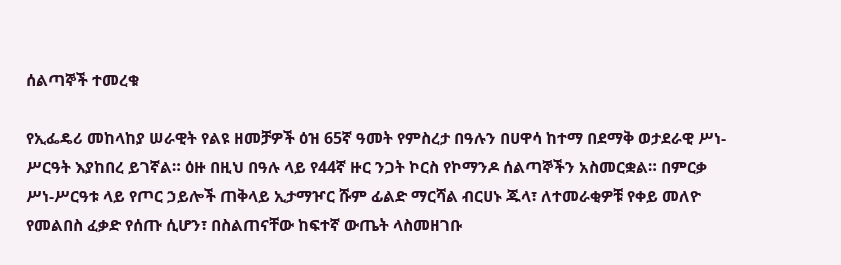ሰልጣኞች ተመረቁ

የኢፌዴሪ መከላከያ ሠራዊት የልዩ ዘመቻዎች ዕዝ 65ኛ ዓመት የምስረታ በዓሉን በሀዋሳ ከተማ በደማቅ ወታደራዊ ሥነ-ሥርዓት እያከበረ ይገኛል። ዕዙ በዚህ በዓሉ ላይ የ44ኛ ዙር ንጋት ኮርስ የኮማንዶ ሰልጣኞችን አስመርቋል። በምርቃ ሥነ-ሥርዓቱ ላይ የጦር ኃይሎች ጠቅላይ ኢታማዦር ሹም ፊልድ ማርሻል ብርሀኑ ጁላ፣ ለተመራቂዎቹ የቀይ መለዮ የመልበስ ፈቃድ የሰጡ ሲሆን፣ በስልጠናቸው ከፍተኛ ውጤት ላስመዘገቡ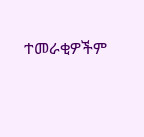ተመራቂዎችም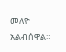መለዮ አልብሰዋል።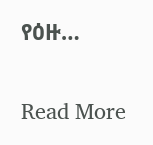የዕዙ…

Read More